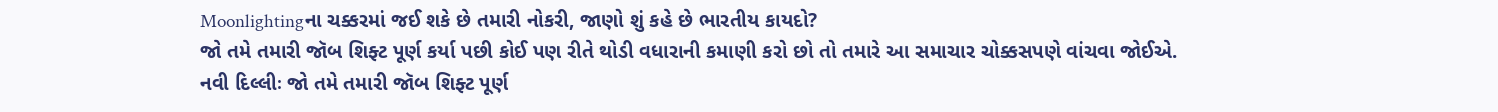Moonlightingના ચક્કરમાં જઈ શકે છે તમારી નોકરી, જાણો શું કહે છે ભારતીય કાયદો?
જો તમે તમારી જૉબ શિફ્ટ પૂર્ણ કર્યા પછી કોઈ પણ રીતે થોડી વધારાની કમાણી કરો છો તો તમારે આ સમાચાર ચોક્કસપણે વાંચવા જોઈએ.
નવી દિલ્લીઃ જો તમે તમારી જૉબ શિફ્ટ પૂર્ણ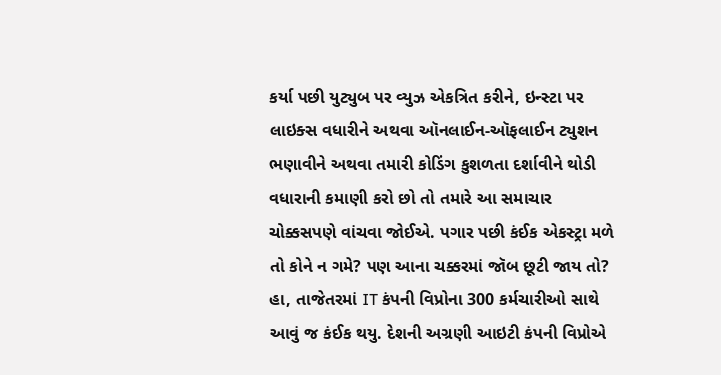કર્યા પછી યુટ્યુબ પર વ્યુઝ એકત્રિત કરીને, ઇન્સ્ટા પર લાઇક્સ વધારીને અથવા ઑનલાઈન-ઑફલાઈન ટ્યુશન ભણાવીને અથવા તમારી કોડિંગ કુશળતા દર્શાવીને થોડી વધારાની કમાણી કરો છો તો તમારે આ સમાચાર ચોક્કસપણે વાંચવા જોઈએ. પગાર પછી કંઈક એકસ્ટ્રા મળે તો કોને ન ગમે? પણ આના ચક્કરમાં જૉબ છૂટી જાય તો? હા, તાજેતરમાં IT કંપની વિપ્રોના 300 કર્મચારીઓ સાથે આવું જ કંઈક થયુ. દેશની અગ્રણી આઇટી કંપની વિપ્રોએ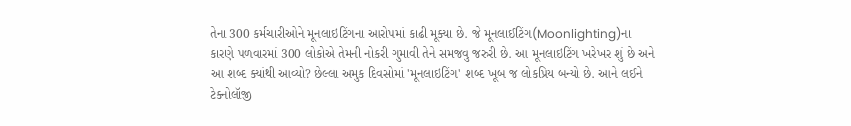તેના 300 કર્મચારીઓને મૂનલાઇટિંગના આરોપમાં કાઢી મૂક્યા છે. જે મૂનલાઈટિંગ(Moonlighting)ના કારણે પળવારમાં 300 લોકોએ તેમની નોકરી ગુમાવી તેને સમજવુ જરુરી છે. આ મૂનલાઇટિંગ ખરેખર શું છે અને આ શબ્દ ક્યાંથી આવ્યો? છેલ્લા અમુક દિવસોમાં 'મૂનલાઇટિંગ' શબ્દ ખૂબ જ લોકપ્રિય બન્યો છે. આને લઈને ટેક્નોલૉજી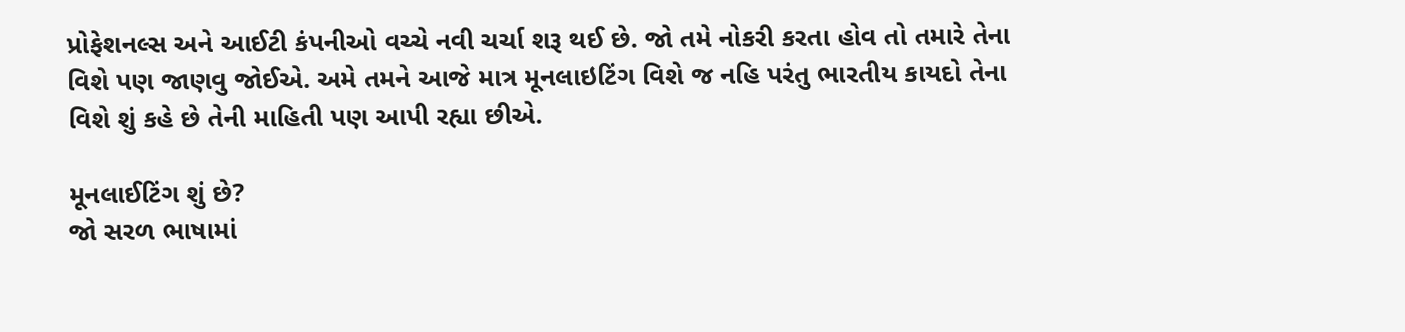પ્રોફેશનલ્સ અને આઈટી કંપનીઓ વચ્ચે નવી ચર્ચા શરૂ થઈ છે. જો તમે નોકરી કરતા હોવ તો તમારે તેના વિશે પણ જાણવુ જોઈએ. અમે તમને આજે માત્ર મૂનલાઇટિંગ વિશે જ નહિ પરંતુ ભારતીય કાયદો તેના વિશે શું કહે છે તેની માહિતી પણ આપી રહ્યા છીએ.

મૂનલાઈટિંગ શું છે?
જો સરળ ભાષામાં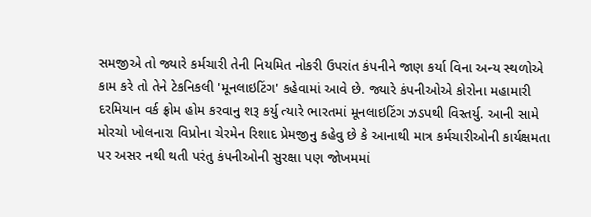સમજીએ તો જ્યારે કર્મચારી તેની નિયમિત નોકરી ઉપરાંત કંપનીને જાણ કર્યા વિના અન્ય સ્થળોએ કામ કરે તો તેને ટેકનિકલી 'મૂનલાઇટિંગ' કહેવામાં આવે છે. જ્યારે કંપનીઓએ કોરોના મહામારી દરમિયાન વર્ક ફ્રોમ હોમ કરવાનુ શરૂ કર્યુ ત્યારે ભારતમાં મૂનલાઇટિંગ ઝડપથી વિસ્તર્યુ. આની સામે મોરચો ખોલનારા વિપ્રોના ચેરમેન રિશાદ પ્રેમજીનુ કહેવુ છે કે આનાથી માત્ર કર્મચારીઓની કાર્યક્ષમતા પર અસર નથી થતી પરંતુ કંપનીઓની સુરક્ષા પણ જોખમમાં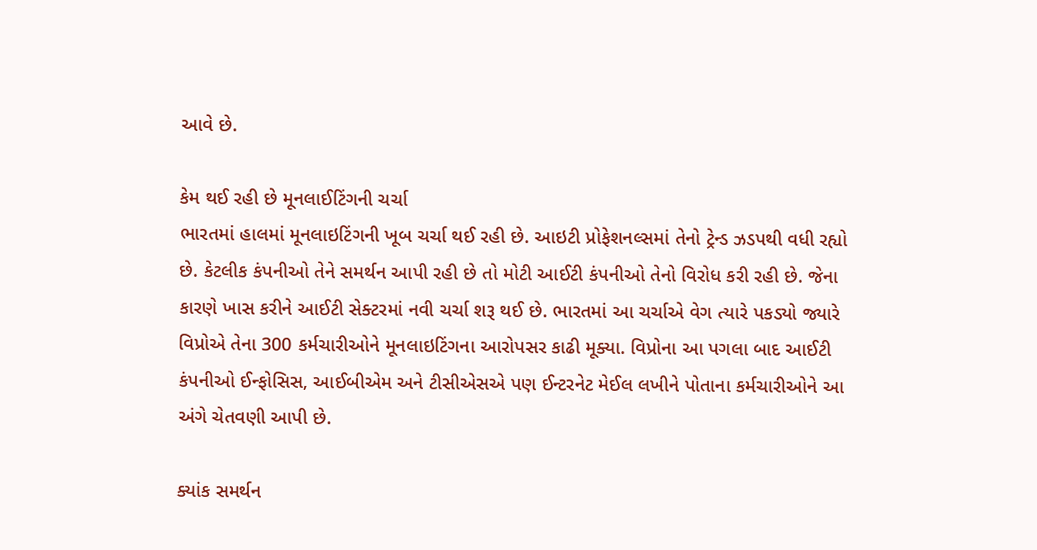આવે છે.

કેમ થઈ રહી છે મૂનલાઈટિંગની ચર્ચા
ભારતમાં હાલમાં મૂનલાઇટિંગની ખૂબ ચર્ચા થઈ રહી છે. આઇટી પ્રોફેશનલ્સમાં તેનો ટ્રેન્ડ ઝડપથી વધી રહ્યો છે. કેટલીક કંપનીઓ તેને સમર્થન આપી રહી છે તો મોટી આઈટી કંપનીઓ તેનો વિરોધ કરી રહી છે. જેના કારણે ખાસ કરીને આઈટી સેક્ટરમાં નવી ચર્ચા શરૂ થઈ છે. ભારતમાં આ ચર્ચાએ વેગ ત્યારે પકડ્યો જ્યારે વિપ્રોએ તેના 300 કર્મચારીઓને મૂનલાઇટિંગના આરોપસર કાઢી મૂક્યા. વિપ્રોના આ પગલા બાદ આઈટી કંપનીઓ ઈન્ફોસિસ, આઈબીએમ અને ટીસીએસએ પણ ઈન્ટરનેટ મેઈલ લખીને પોતાના કર્મચારીઓને આ અંગે ચેતવણી આપી છે.

ક્યાંક સમર્થન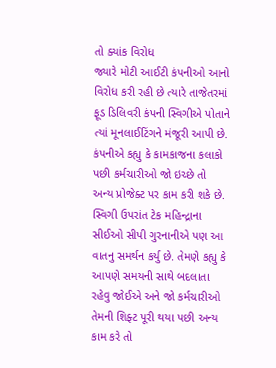તો ક્યાંક વિરોધ
જ્યારે મોટી આઈટી કંપનીઓ આનો વિરોધ કરી રહી છે ત્યારે તાજેતરમાં ફૂડ ડિલિવરી કંપની સ્વિગીએ પોતાને ત્યાં મૂનલાઈટિંગને મંજૂરી આપી છે. કંપનીએ કહ્યુ કે કામકાજના કલાકો પછી કર્મચારીઓ જો ઇચ્છે તો અન્ય પ્રોજેક્ટ પર કામ કરી શકે છે. સ્વિગી ઉપરાંત ટેક મહિન્દ્રાના સીઈઓ સીપી ગુરનાનીએ પણ આ વાતનુ સમર્થન કર્યુ છે. તેમણે કહ્યુ કે આપણે સમયની સાથે બદલાતા રહેવુ જોઈએ અને જો કર્મચારીઓ તેમની શિફ્ટ પૂરી થયા પછી અન્ય કામ કરે તો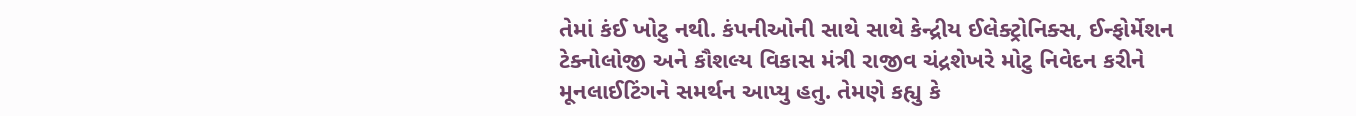તેમાં કંઈ ખોટુ નથી. કંપનીઓની સાથે સાથે કેન્દ્રીય ઈલેક્ટ્રોનિક્સ, ઈન્ફોર્મેશન ટેક્નોલોજી અને કૌશલ્ય વિકાસ મંત્રી રાજીવ ચંદ્રશેખરે મોટુ નિવેદન કરીને મૂનલાઈટિંગને સમર્થન આપ્યુ હતુ. તેમણે કહ્યુ કે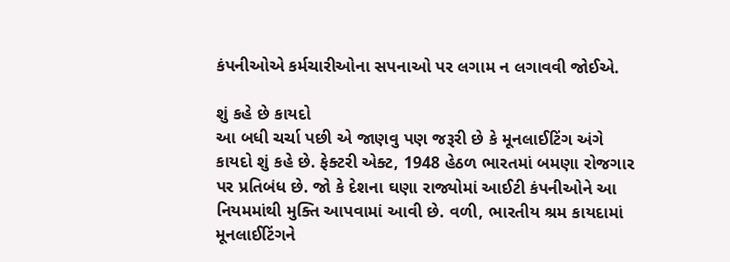કંપનીઓએ કર્મચારીઓના સપનાઓ પર લગામ ન લગાવવી જોઈએ.

શું કહે છે કાયદો
આ બધી ચર્ચા પછી એ જાણવુ પણ જરૂરી છે કે મૂનલાઈટિંગ અંગે કાયદો શું કહે છે. ફેક્ટરી એક્ટ, 1948 હેઠળ ભારતમાં બમણા રોજગાર પર પ્રતિબંધ છે. જો કે દેશના ઘણા રાજ્યોમાં આઈટી કંપનીઓને આ નિયમમાંથી મુક્તિ આપવામાં આવી છે. વળી, ભારતીય શ્રમ કાયદામાં મૂનલાઈટિંગને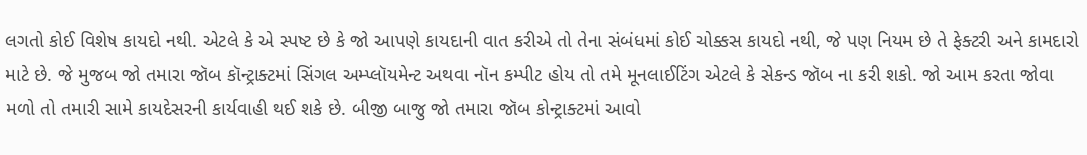લગતો કોઈ વિશેષ કાયદો નથી. એટલે કે એ સ્પષ્ટ છે કે જો આપણે કાયદાની વાત કરીએ તો તેના સંબંધમાં કોઈ ચોક્કસ કાયદો નથી, જે પણ નિયમ છે તે ફેક્ટરી અને કામદારો માટે છે. જે મુજબ જો તમારા જૉબ કૉન્ટ્રાક્ટમાં સિંગલ અમ્પ્લૉયમેન્ટ અથવા નૉન કમ્પીટ હોય તો તમે મૂનલાઈટિંગ એટલે કે સેકન્ડ જૉબ ના કરી શકો. જો આમ કરતા જોવા મળો તો તમારી સામે કાયદેસરની કાર્યવાહી થઈ શકે છે. બીજી બાજુ જો તમારા જૉબ કોન્ટ્રાક્ટમાં આવો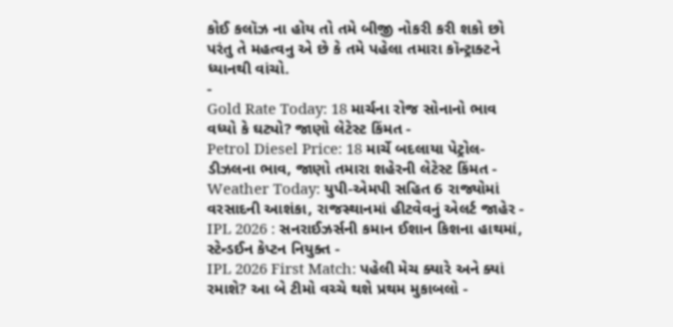કોઈ કલૉઝ ના હોય તો તમે બીજી નોકરી કરી શકો છો પરંતુ તે મહત્વનુ એ છે કે તમે પહેલા તમારા કૉન્ટ્રાક્ટને ધ્યાનથી વાંચો.
-
Gold Rate Today: 18 માર્ચના રોજ સોનાનો ભાવ વધ્યો કે ઘટ્યો? જાણો લેટેસ્ટ કિંમત -
Petrol Diesel Price: 18 માર્ચે બદલાયા પેટ્રોલ-ડીઝલના ભાવ, જાણો તમારા શહેરની લેટેસ્ટ કિંમત -
Weather Today: યુપી-એમપી સહિત 6 રાજ્યોમાં વરસાદની આશંકા, રાજસ્થાનમાં હીટવેવનું એલર્ટ જાહેર -
IPL 2026 : સનરાઈઝર્સની કમાન ઈશાન કિશના હાથમાં, સ્ટેન્ડઈન કેપ્ટન નિયુક્ત -
IPL 2026 First Match: પહેલી મેચ ક્યારે અને ક્યાં રમાશે? આ બે ટીમો વચ્ચે થશે પ્રથમ મુકાબલો -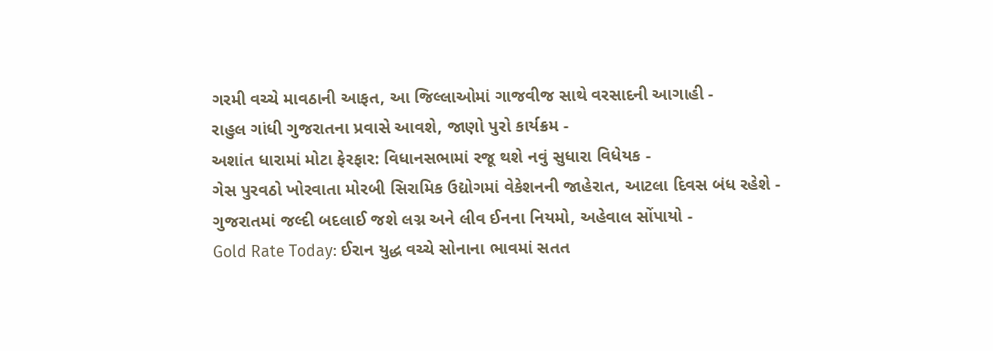ગરમી વચ્ચે માવઠાની આફત, આ જિલ્લાઓમાં ગાજવીજ સાથે વરસાદની આગાહી -
રાહુલ ગાંધી ગુજરાતના પ્રવાસે આવશે, જાણો પુરો કાર્યક્રમ -
અશાંત ધારામાં મોટા ફેરફાર: વિધાનસભામાં રજૂ થશે નવું સુધારા વિધેયક -
ગેસ પુરવઠો ખોરવાતા મોરબી સિરામિક ઉદ્યોગમાં વેકેશનની જાહેરાત, આટલા દિવસ બંધ રહેશે -
ગુજરાતમાં જલ્દી બદલાઈ જશે લગ્ન અને લીવ ઈનના નિયમો, અહેવાલ સોંપાયો -
Gold Rate Today: ઈરાન યુદ્ધ વચ્ચે સોનાના ભાવમાં સતત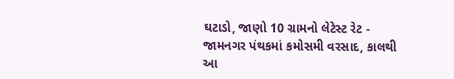ઘટાડો, જાણો 10 ગ્રામનો લેટેસ્ટ રેટ -
જામનગર પંથકમાં કમોસમી વરસાદ, કાલથી આ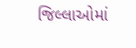જિલ્લાઓમાં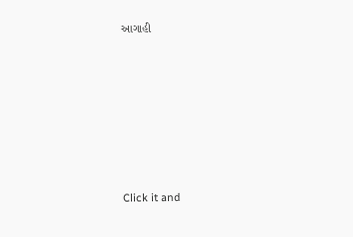આગાહી











Click it and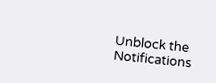Unblock the Notifications